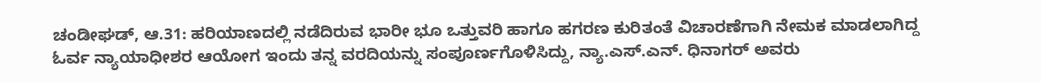ಚಂಡೀಘಡ್, ಆ.31: ಹರಿಯಾಣದಲ್ಲಿ ನಡೆದಿರುವ ಭಾರೀ ಭೂ ಒತ್ತುವರಿ ಹಾಗೂ ಹಗರಣ ಕುರಿತಂತೆ ವಿಚಾರಣೆಗಾಗಿ ನೇಮಕ ಮಾಡಲಾಗಿದ್ದ ಓರ್ವ ನ್ಯಾಯಾಧೀಶರ ಆಯೋಗ ಇಂದು ತನ್ನ ವರದಿಯನ್ನು ಸಂಪೂರ್ಣಗೊಳಿಸಿದ್ದು, ನ್ಯಾ.ಎಸ್.ಎನ್. ಧಿನಾಗರ್ ಅವರು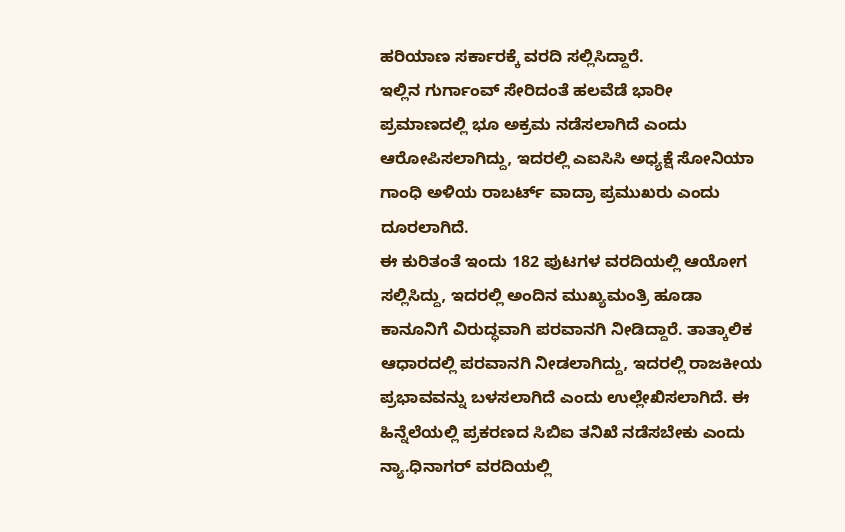ಹರಿಯಾಣ ಸರ್ಕಾರಕ್ಕೆ ವರದಿ ಸಲ್ಲಿಸಿದ್ದಾರೆ.
ಇಲ್ಲಿನ ಗುರ್ಗಾಂವ್ ಸೇರಿದಂತೆ ಹಲವೆಡೆ ಭಾರೀ ಪ್ರಮಾಣದಲ್ಲಿ ಭೂ ಅಕ್ರಮ ನಡೆಸಲಾಗಿದೆ ಎಂದು ಆರೋಪಿಸಲಾಗಿದ್ದು, ಇದರಲ್ಲಿ ಎಐಸಿಸಿ ಅಧ್ಯಕ್ಷೆ ಸೋನಿಯಾ ಗಾಂಧಿ ಅಳಿಯ ರಾಬರ್ಟ್ ವಾದ್ರಾ ಪ್ರಮುಖರು ಎಂದು ದೂರಲಾಗಿದೆ.
ಈ ಕುರಿತಂತೆ ಇಂದು 182 ಪುಟಗಳ ವರದಿಯಲ್ಲಿ ಆಯೋಗ ಸಲ್ಲಿಸಿದ್ದು, ಇದರಲ್ಲಿ ಅಂದಿನ ಮುಖ್ಯಮಂತ್ರಿ ಹೂಡಾ ಕಾನೂನಿಗೆ ವಿರುದ್ಧವಾಗಿ ಪರವಾನಗಿ ನೀಡಿದ್ದಾರೆ. ತಾತ್ಕಾಲಿಕ ಆಧಾರದಲ್ಲಿ ಪರವಾನಗಿ ನೀಡಲಾಗಿದ್ದು, ಇದರಲ್ಲಿ ರಾಜಕೀಯ ಪ್ರಭಾವವನ್ನು ಬಳಸಲಾಗಿದೆ ಎಂದು ಉಲ್ಲೇಖಿಸಲಾಗಿದೆ. ಈ ಹಿನ್ನೆಲೆಯಲ್ಲಿ ಪ್ರಕರಣದ ಸಿಬಿಐ ತನಿಖೆ ನಡೆಸಬೇಕು ಎಂದು ನ್ಯಾ.ಧಿನಾಗರ್ ವರದಿಯಲ್ಲಿ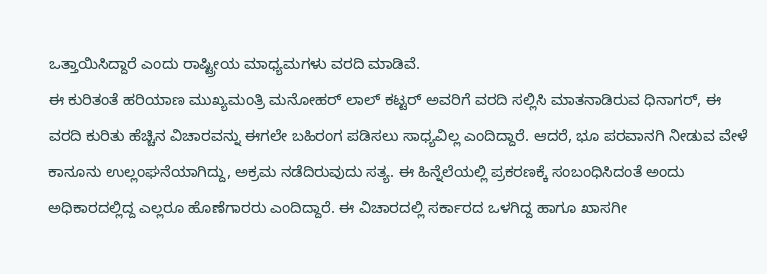ಒತ್ತಾಯಿಸಿದ್ದಾರೆ ಎಂದು ರಾಷ್ಟ್ರೀಯ ಮಾಧ್ಯಮಗಳು ವರದಿ ಮಾಡಿವೆ.
ಈ ಕುರಿತಂತೆ ಹರಿಯಾಣ ಮುಖ್ಯಮಂತ್ರಿ ಮನೋಹರ್ ಲಾಲ್ ಕಟ್ಟರ್ ಅವರಿಗೆ ವರದಿ ಸಲ್ಲಿಸಿ ಮಾತನಾಡಿರುವ ಧಿನಾಗರ್, ಈ ವರದಿ ಕುರಿತು ಹೆಚ್ಚಿನ ವಿಚಾರವನ್ನು ಈಗಲೇ ಬಹಿರಂಗ ಪಡಿಸಲು ಸಾಧ್ಯವಿಲ್ಲ ಎಂದಿದ್ದಾರೆ. ಆದರೆ, ಭೂ ಪರವಾನಗಿ ನೀಡುವ ವೇಳೆ ಕಾನೂನು ಉಲ್ಲಂಘನೆಯಾಗಿದ್ದು, ಅಕ್ರಮ ನಡೆದಿರುವುದು ಸತ್ಯ. ಈ ಹಿನ್ನೆಲೆಯಲ್ಲಿ ಪ್ರಕರಣಕ್ಕೆ ಸಂಬಂಧಿಸಿದಂತೆ ಅಂದು ಅಧಿಕಾರದಲ್ಲಿದ್ದ ಎಲ್ಲರೂ ಹೊಣೆಗಾರರು ಎಂದಿದ್ದಾರೆ. ಈ ವಿಚಾರದಲ್ಲಿ ಸರ್ಕಾರದ ಒಳಗಿದ್ದ ಹಾಗೂ ಖಾಸಗೀ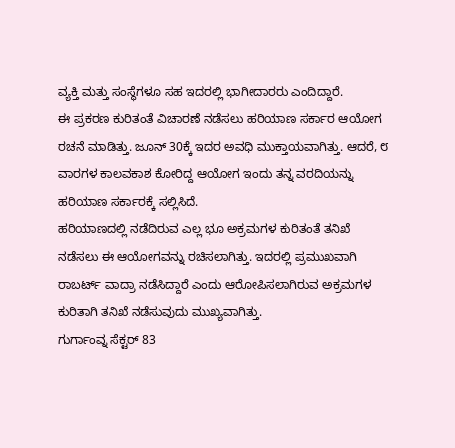ವ್ಯಕ್ತಿ ಮತ್ತು ಸಂಸ್ಥೆಗಳೂ ಸಹ ಇದರಲ್ಲಿ ಭಾಗೀದಾರರು ಎಂದಿದ್ದಾರೆ.
ಈ ಪ್ರಕರಣ ಕುರಿತಂತೆ ವಿಚಾರಣೆ ನಡೆಸಲು ಹರಿಯಾಣ ಸರ್ಕಾರ ಆಯೋಗ ರಚನೆ ಮಾಡಿತ್ತು. ಜೂನ್ 30ಕ್ಕೆ ಇದರ ಅವಧಿ ಮುಕ್ತಾಯವಾಗಿತ್ತು. ಆದರೆ, ೮ ವಾರಗಳ ಕಾಲವಕಾಶ ಕೋರಿದ್ದ ಆಯೋಗ ಇಂದು ತನ್ನ ವರದಿಯನ್ನು ಹರಿಯಾಣ ಸರ್ಕಾರಕ್ಕೆ ಸಲ್ಲಿಸಿದೆ.
ಹರಿಯಾಣದಲ್ಲಿ ನಡೆದಿರುವ ಎಲ್ಲ ಭೂ ಅಕ್ರಮಗಳ ಕುರಿತಂತೆ ತನಿಖೆ ನಡೆಸಲು ಈ ಆಯೋಗವನ್ನು ರಚಿಸಲಾಗಿತ್ತು. ಇದರಲ್ಲಿ ಪ್ರಮುಖವಾಗಿ ರಾಬರ್ಟ್ ವಾದ್ರಾ ನಡೆಸಿದ್ದಾರೆ ಎಂದು ಆರೋಪಿಸಲಾಗಿರುವ ಅಕ್ರಮಗಳ ಕುರಿತಾಗಿ ತನಿಖೆ ನಡೆಸುವುದು ಮುಖ್ಯವಾಗಿತ್ತು.
ಗುರ್ಗಾಂವ್ನ ಸೆಕ್ಟರ್ 83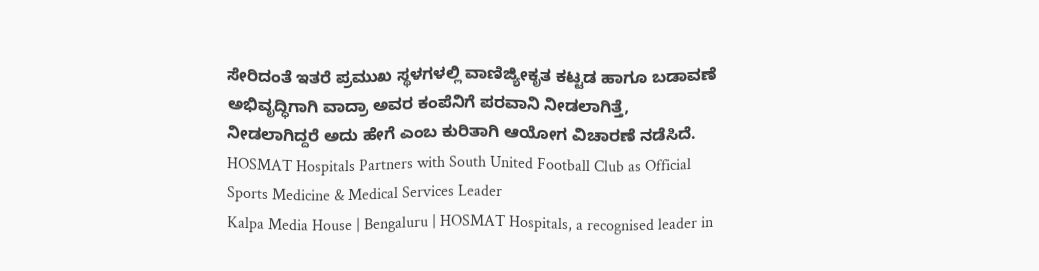ಸೇರಿದಂತೆ ಇತರೆ ಪ್ರಮುಖ ಸ್ಥಳಗಳಲ್ಲಿ ವಾಣಿಜ್ಯೀಕೃತ ಕಟ್ಟಡ ಹಾಗೂ ಬಡಾವಣೆ ಅಭಿವೃದ್ಧಿಗಾಗಿ ವಾದ್ರಾ ಅವರ ಕಂಪೆನಿಗೆ ಪರವಾನಿ ನೀಡಲಾಗಿತ್ತೆ, ನೀಡಲಾಗಿದ್ದರೆ ಅದು ಹೇಗೆ ಎಂಬ ಕುರಿತಾಗಿ ಆಯೋಗ ವಿಚಾರಣೆ ನಡೆಸಿದೆ.
HOSMAT Hospitals Partners with South United Football Club as Official Sports Medicine & Medical Services Leader
Kalpa Media House | Bengaluru | HOSMAT Hospitals, a recognised leader in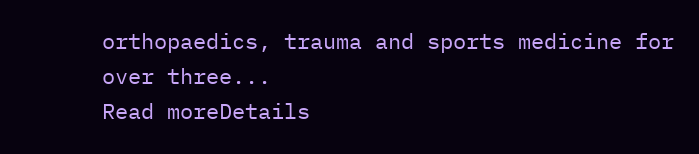orthopaedics, trauma and sports medicine for over three...
Read moreDetails